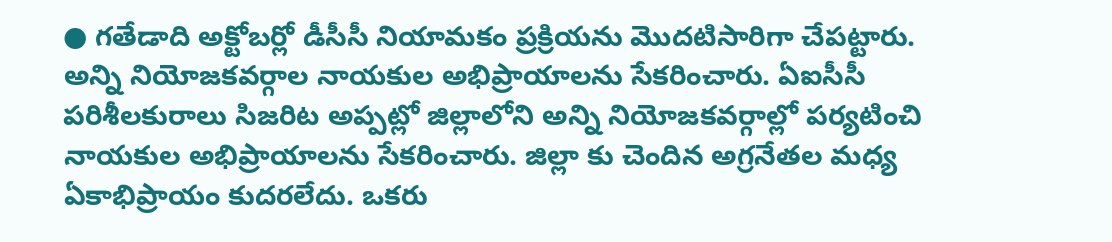● గతేడాది అక్టోబర్లో డీసీసీ నియామకం ప్రక్రియను మొదటిసారిగా చేపట్టారు. అన్ని నియోజకవర్గాల నాయకుల అభిప్రాయాలను సేకరించారు. ఏఐసీసీ పరిశీలకురాలు సిజరిట అప్పట్లో జిల్లాలోని అన్ని నియోజకవర్గాల్లో పర్యటించి నాయకుల అభిప్రాయాలను సేకరించారు. జిల్లా కు చెందిన అగ్రనేతల మధ్య ఏకాభిప్రాయం కుదరలేదు. ఒకరు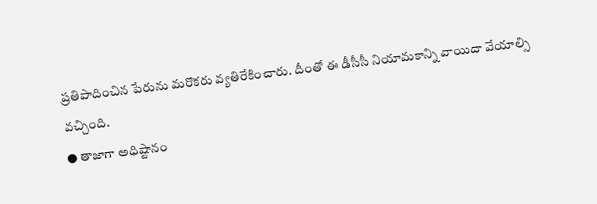ప్రతిపాదించిన పేరును మరొకరు వ్యతిరేకించారు. దీంతో ఈ డీసీసీ నియామకాన్ని వాయిదా వేయాల్సి వచ్చింది.
● తాజాగా అధిష్టానం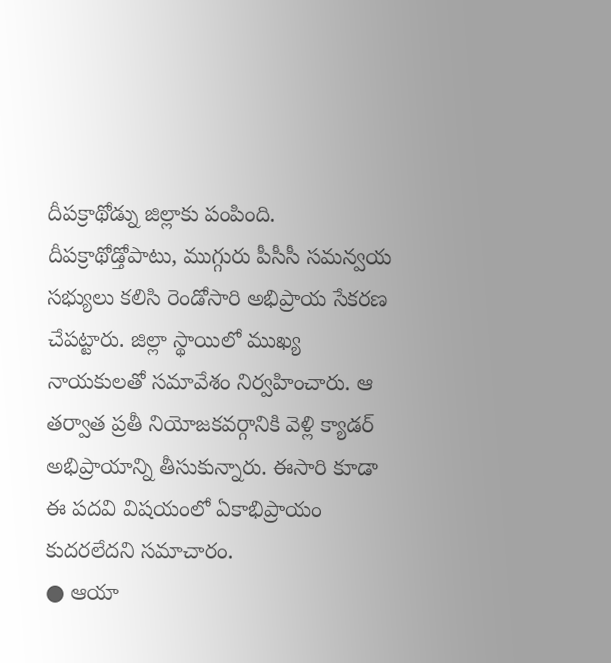దీపక్రాథోడ్ను జిల్లాకు పంపింది. దీపక్రాథోడ్తోపాటు, ముగ్గురు పీసీసీ సమన్వయ సభ్యులు కలిసి రెండోసారి అభిప్రాయ సేకరణ చేపట్టారు. జిల్లా స్థాయిలో ముఖ్య నాయకులతో సమావేశం నిర్వహించారు. ఆ తర్వాత ప్రతీ నియోజకవర్గానికి వెళ్లి క్యాడర్ అభిప్రాయాన్ని తీసుకున్నారు. ఈసారి కూడా ఈ పదవి విషయంలో ఏకాభిప్రాయం కుదరలేదని సమాచారం.
● ఆయా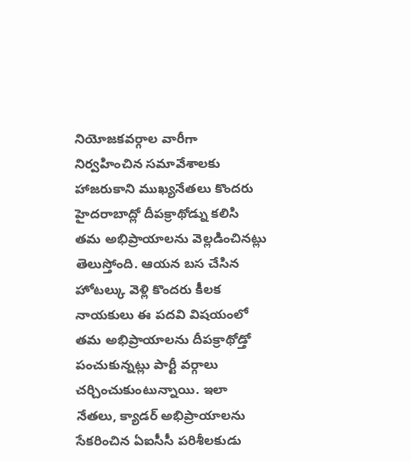నియోజకవర్గాల వారీగా నిర్వహించిన సమావేశాలకు హాజరుకాని ముఖ్యనేతలు కొందరు హైదరాబాద్లో దీపక్రాథోడ్ను కలిసి తమ అభిప్రాయాలను వెల్లడించినట్లు తెలుస్తోంది. ఆయన బస చేసిన హోటల్కు వెళ్లి కొందరు కీలక నాయకులు ఈ పదవి విషయంలో తమ అభిప్రాయాలను దీపక్రాథోడ్తో పంచుకున్నట్లు పార్టీ వర్గాలు చర్చించుకుంటున్నాయి. ఇలా నేతలు, క్యాడర్ అభిప్రాయాలను సేకరించిన ఏఐసీసీ పరిశీలకుడు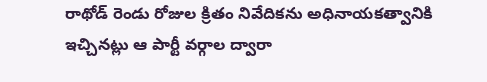రాథోడ్ రెండు రోజుల క్రితం నివేదికను అధినాయకత్వానికి ఇచ్చినట్లు ఆ పార్టీ వర్గాల ద్వారా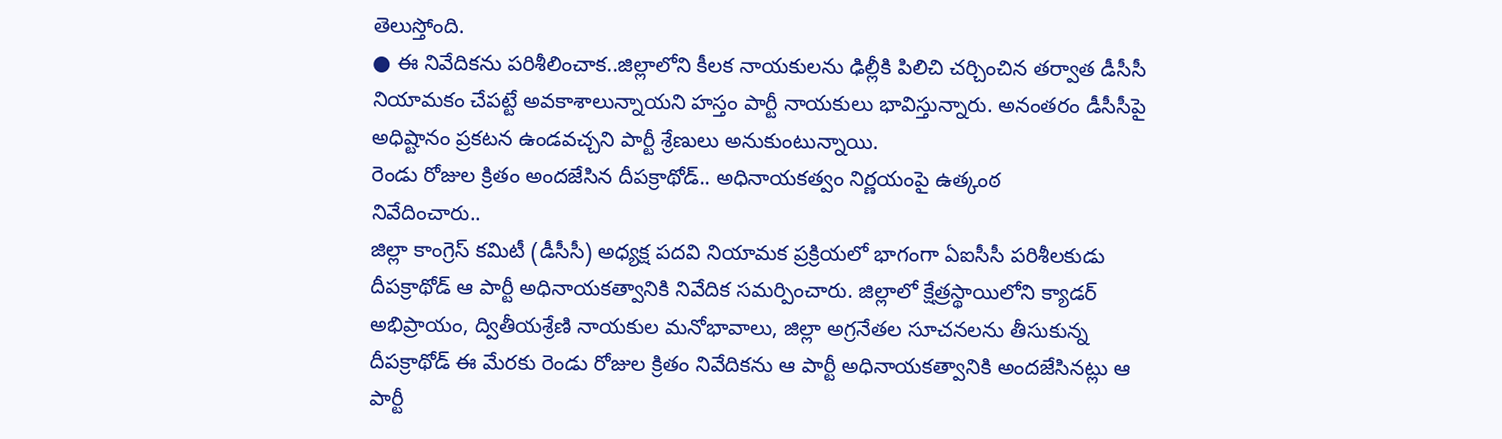తెలుస్తోంది.
● ఈ నివేదికను పరిశీలించాక..జిల్లాలోని కీలక నాయకులను ఢిల్లీకి పిలిచి చర్చించిన తర్వాత డీసీసీ నియామకం చేపట్టే అవకాశాలున్నాయని హస్తం పార్టీ నాయకులు భావిస్తున్నారు. అనంతరం డీసీసీపై అధిష్టానం ప్రకటన ఉండవచ్చని పార్టీ శ్రేణులు అనుకుంటున్నాయి.
రెండు రోజుల క్రితం అందజేసిన దీపక్రాథోడ్.. అధినాయకత్వం నిర్ణయంపై ఉత్కంఠ
నివేదించారు..
జిల్లా కాంగ్రెస్ కమిటీ (డీసీసీ) అధ్యక్ష పదవి నియామక ప్రక్రియలో భాగంగా ఏఐసీసీ పరిశీలకుడు దీపక్రాథోడ్ ఆ పార్టీ అధినాయకత్వానికి నివేదిక సమర్పించారు. జిల్లాలో క్షేత్రస్థాయిలోని క్యాడర్ అభిప్రాయం, ద్వితీయశ్రేణి నాయకుల మనోభావాలు, జిల్లా అగ్రనేతల సూచనలను తీసుకున్న దీపక్రాథోడ్ ఈ మేరకు రెండు రోజుల క్రితం నివేదికను ఆ పార్టీ అధినాయకత్వానికి అందజేసినట్లు ఆ పార్టీ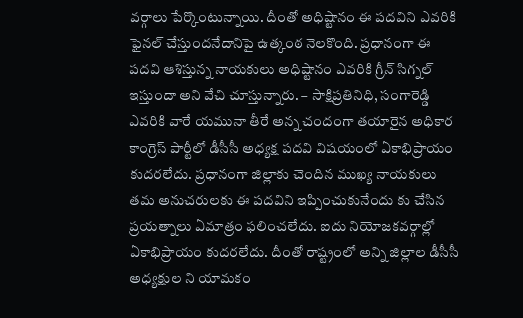వర్గాలు పేర్కొంటున్నాయి. దీంతో అధిష్టానం ఈ పదవిని ఎవరికి ఫైనల్ చేస్తుందనేదానిపై ఉత్కంఠ నెలకొంది. ప్రధానంగా ఈ పదవి ఆశిస్తున్న నాయకులు అధిష్టానం ఎవరికి గ్రీన్ సిగ్నల్ ఇస్తుందా అని వేచి చూస్తున్నారు. – సాక్షిప్రతినిధి, సంగారెడ్డి
ఎవరికి వారే యమునా తీరే అన్న చందంగా తయారైన అధికార కాంగ్రెస్ పార్టీలో డీసీసీ అధ్యక్ష పదవి విషయంలో ఏకాభిప్రాయం కుదరలేదు. ప్రధానంగా జిల్లాకు చెందిన ముఖ్య నాయకులు తమ అనుచరులకు ఈ పదవిని ఇప్పించుకునేందు కు చేసిన ప్రయత్నాలు ఏమాత్రం ఫలించలేదు. ఐదు నియోజకవర్గాల్లో ఏకాభిప్రాయం కుదరలేదు. దీంతో రాష్ట్రంలో అన్ని జిల్లాల డీసీసీ అధ్యక్షుల ని యామకం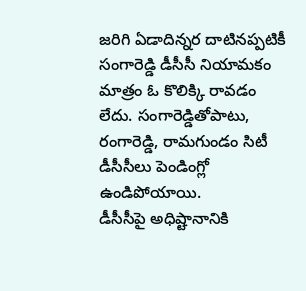జరిగి ఏడాదిన్నర దాటినప్పటికీ సంగారెడ్డి డీసీసీ నియామకం మాత్రం ఓ కొలిక్కి రావడం లేదు. సంగారెడ్డితోపాటు, రంగారెడ్డి, రామగుండం సిటీ డీసీసీలు పెండింగ్లో ఉండిపోయాయి.
డీసీసీపై అధిష్టానానికి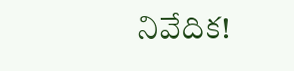నివేదిక!